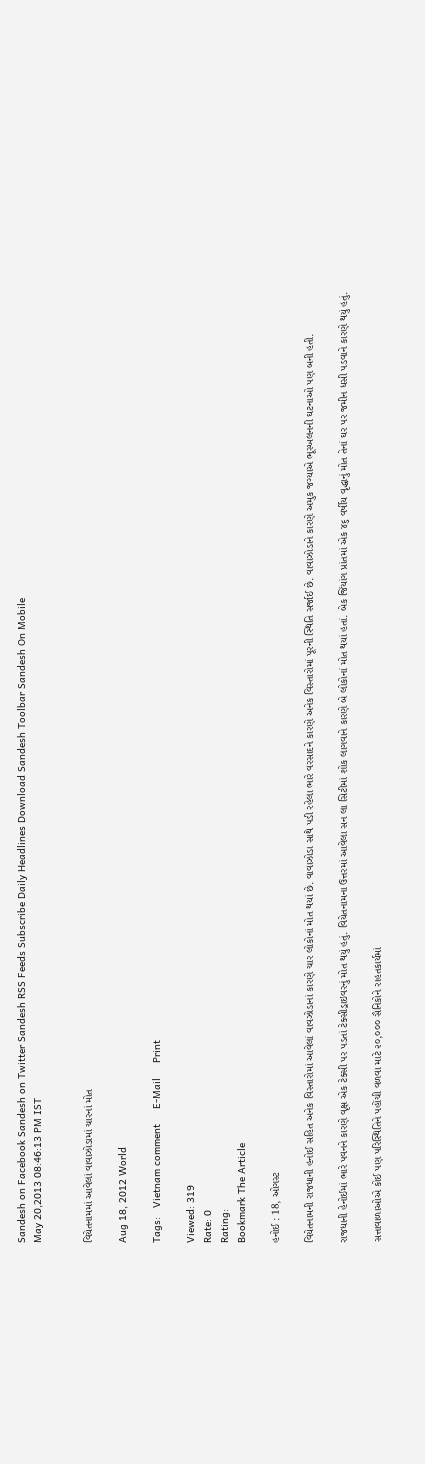Sandesh on Facebook Sandesh on Twitter Sandesh RSS Feeds Subscribe Daily Headlines Download Sandesh Toolbar Sandesh On Mobile
May 20,2013 08:46:13 PM IST


વિયેતનામમાં આવેલાં વાવાઝોડામાં ચારનાં મોત

Aug 18, 2012 World

Tags:   Vietnam comment     E-Mail     Print

Viewed: 319
Rate: 0
Rating:
Bookmark The Article

હનોઈ : 18, ઓગસ્ટ

વિયેતનામની રાજધાની હનોઈ સહિત અનેક વિસ્તારોમાં આવેલાં વાવઝોડાનાં કારણે ચાર લોકોનાં મોત થયાં છે. વાવાઝોડા સાથે પડી રહેલા ભારે વરસાદને કારણે અનેક વિસ્તારોમાં પૂરની સ્થિતિ સર્જાઈ છે. વાવાઝોડાને કારણે અમુક જગ્યાએ ભૂસ્ખલનની ઘટનાઓ પણ બની હતી.

રાજધાની હેનોઈમાં ભારે પવનને કારણે વૃક્ષ એક ટેક્સી પર પડતાં ટેક્સીડ્રાઇવરનું મોત થયું હતું. વિયેતનામના ઉત્તરમાં આવેલા સન લા સિટીમાં શોક લાગવાને કારણે બે લોકોનાં મોત થયાં હતાં. બેક જિંયાંગ પ્રાંતમાં એક ૪૬ વર્ષીય વૃદ્ધાનું મોત તેનાં ઘર પર જમીન ધસી પડવાને કારણે થયું હતું.

સત્તાવાળાઓએ કોઈ પણ પરિસ્થિતિને પહોંચી વળવા માટે ૨૦,૦૦૦ સૈનિકોને રાહતકાર્યમાં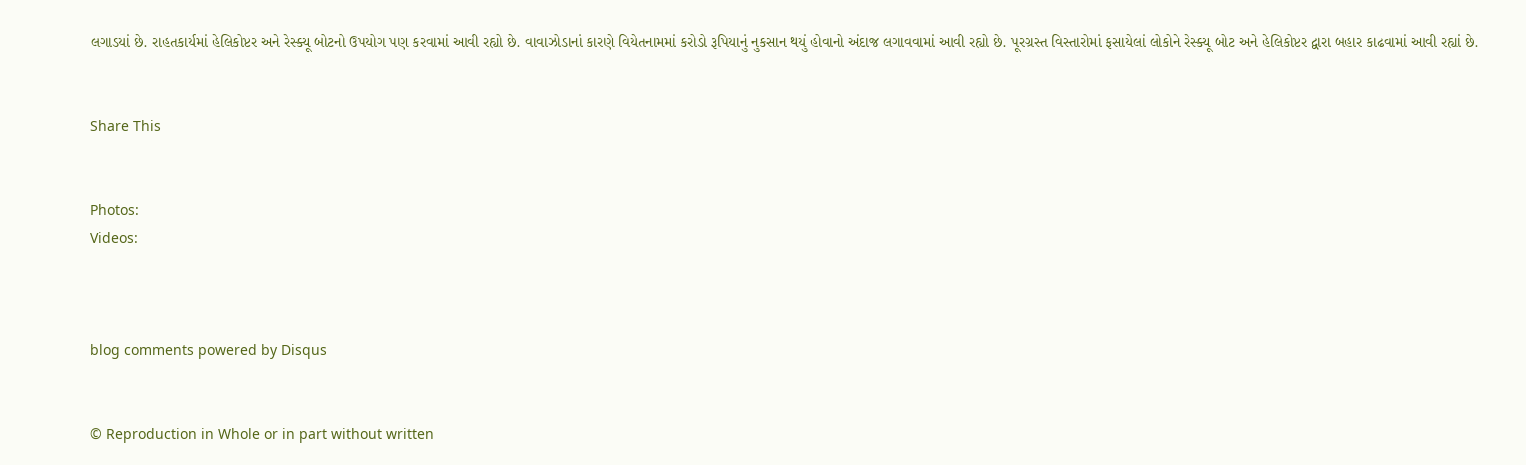લગાડયાં છે. રાહતકાર્યમાં હેલિકોપ્ટર અને રેસ્ક્યૂ બોટનો ઉપયોગ પણ કરવામાં આવી રહ્યો છે. વાવાઝોડાનાં કારણે વિયેતનામમાં કરોડો રૂપિયાનું નુકસાન થયું હોવાનો અંદાજ લગાવવામાં આવી રહ્યો છે. પૂરગ્રસ્ત વિસ્તારોમાં ફસાયેલાં લોકોને રેસ્ક્યૂ બોટ અને હેલિકોપ્ટર દ્વારા બહાર કાઢવામાં આવી રહ્યાં છે.


Share This


Photos:
Videos:



blog comments powered by Disqus


© Reproduction in Whole or in part without written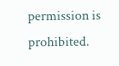permission is prohibited.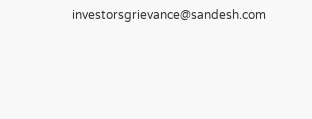investorsgrievance@sandesh.com